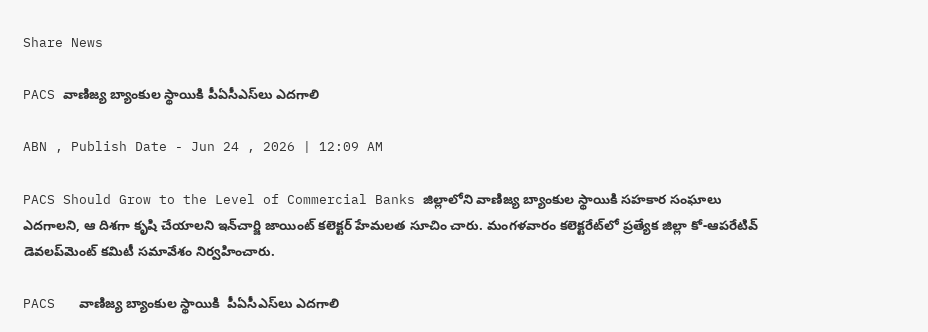Share News

PACS వాణిజ్య బ్యాంకుల స్థాయికి పీఏసీఎస్‌లు ఎదగాలి

ABN , Publish Date - Jun 24 , 2026 | 12:09 AM

PACS Should Grow to the Level of Commercial Banks జిల్లాలోని వాణిజ్య బ్యాంకుల స్థాయికి సహకార సంఘాలు ఎదగాలని, ఆ దిశగా కృషి చేయాలని ఇన్‌చార్జి జాయింట్‌ కలెక్టర్‌ హేమలత సూచిం చారు. మంగళవారం కలెక్టరేట్‌లో ప్రత్యేక జిల్లా కో-ఆపరేటివ్‌ డెవలప్‌మెంట్‌ కమిటీ సమావేశం నిర్వహించారు.

PACS   వాణిజ్య బ్యాంకుల స్థాయికి  పీఏసీఎస్‌లు ఎదగాలి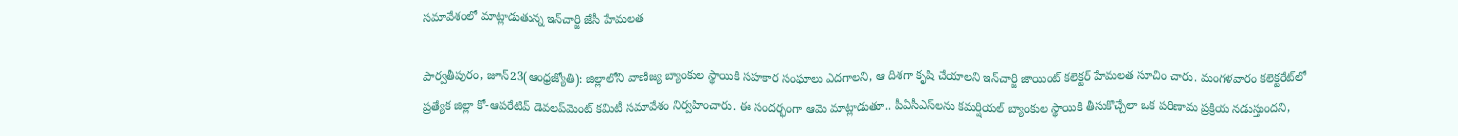సమావేశంలో మాట్లాడుతున్న ఇన్‌చార్జి జేసీ హేమలత

పార్వతీపురం, జూన్‌23(ఆంధ్రజ్యోతి): జిల్లాలోని వాణిజ్య బ్యాంకుల స్థాయికి సహకార సంఘాలు ఎదగాలని, ఆ దిశగా కృషి చేయాలని ఇన్‌చార్జి జాయింట్‌ కలెక్టర్‌ హేమలత సూచిం చారు. మంగళవారం కలెక్టరేట్‌లో ప్రత్యేక జిల్లా కో-ఆపరేటివ్‌ డెవలప్‌మెంట్‌ కమిటీ సమావేశం నిర్వహించారు. ఈ సందర్భంగా ఆమె మాట్లాడుతూ.. పీఏసీఎస్‌లను కమర్షియల్‌ బ్యాంకుల స్థాయికి తీసుకొచ్చేలా ఒక పరిణామ ప్రక్రియ నడుస్తుందని,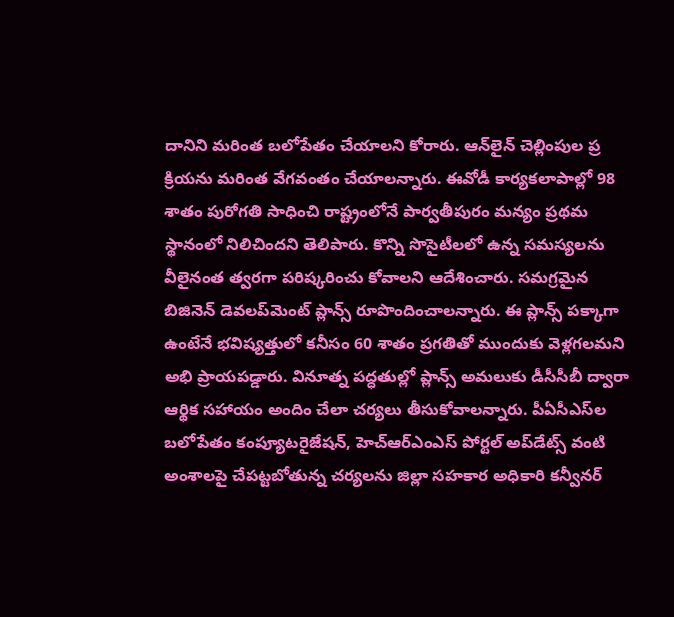దానిని మరింత బలోపేతం చేయాలని కోరారు. ఆన్‌లైన్‌ చెల్లింపుల ప్ర క్రియను మరింత వేగవంతం చేయాలన్నారు. ఈవోడీ కార్యకలాపాల్లో 98 శాతం పురోగతి సాధించి రాష్ట్రంలోనే పార్వతీపురం మన్యం ప్రథమ స్థానంలో నిలిచిందని తెలిపారు. కొన్ని సొసైటీలలో ఉన్న సమస్యలను వీలైనంత త్వరగా పరిష్కరించు కోవాలని ఆదేశించారు. సమగ్రమైన బిజినెన్‌ డెవలప్‌మెంట్‌ ప్లాన్స్‌ రూపొందించాలన్నారు. ఈ ప్లాన్స్‌ పక్కాగా ఉంటేనే భవిష్యత్తులో కనీసం 60 శాతం ప్రగతితో ముందుకు వెళ్లగలమని అభి ప్రాయపడ్డారు. వినూత్న పద్ధతుల్లో ప్లాన్స్‌ అమలుకు డీసీసీబీ ద్వారా ఆర్థిక సహాయం అందిం చేలా చర్యలు తీసుకోవాలన్నారు. పీఏసీఎస్‌ల బలోపేతం కంప్యూటరైజేషన్‌, హెచ్‌ఆర్‌ఎంఎస్‌ పోర్టల్‌ అప్‌డేట్స్‌ వంటి అంశాలపై చేపట్టబోతున్న చర్యలను జిల్లా సహకార అధికారి కన్వీనర్‌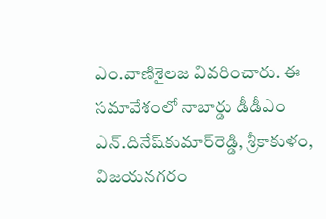ఎం.వాణిశైలజ వివరించారు. ఈ సమావేశంలో నాబార్డు డీడీఎం ఎన్‌.దినేష్‌కుమార్‌రెడ్డి, శ్రీకాకుళం, విజయనగరం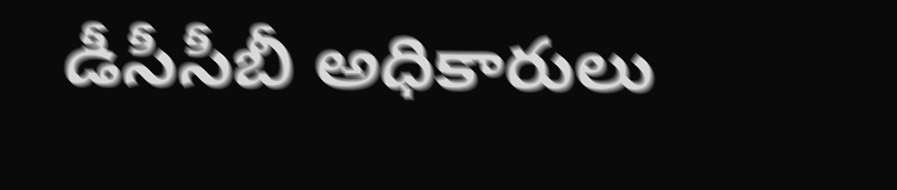డీసీసీబీ అధికారులు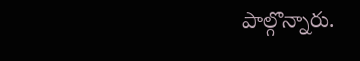పాల్గొన్నారు.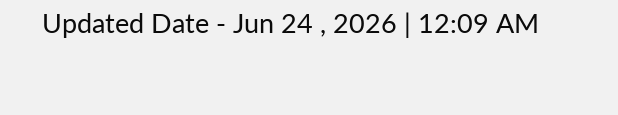Updated Date - Jun 24 , 2026 | 12:09 AM